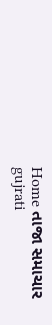Home તાજા સમાચાર gujrati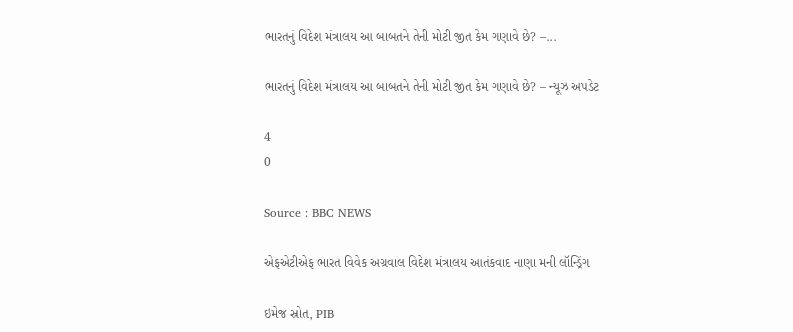ભારતનું વિદેશ મંત્રાલય આ બાબતને તેની મોટી જીત કેમ ગણાવે છે? –...

ભારતનું વિદેશ મંત્રાલય આ બાબતને તેની મોટી જીત કેમ ગણાવે છે? – ન્યૂઝ અપડેટ

4
0

Source : BBC NEWS

એફએટીએફ ભારત વિવેક અગ્રવાલ વિદેશ મંત્રાલય આતંકવાદ નાણા મની લૉન્ડ્રિંગ

ઇમેજ સ્રોત, PIB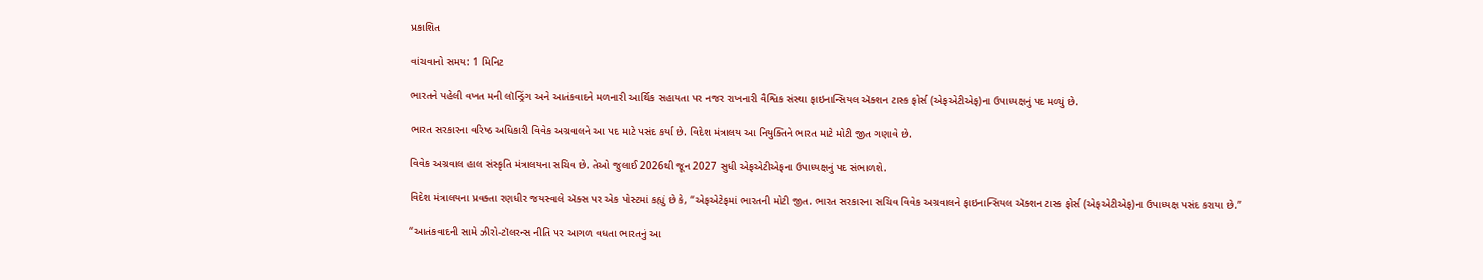પ્રકાશિત

વાંચવાનો સમય: 1 મિનિટ

ભારતને પહેલી વખત મની લૉન્ડ્રિંગ અને આતંકવાદને મળનારી આર્થિક સહાયતા પર નજર રાખનારી વૈશ્વિક સંસ્થા ફાઇનાન્સિયલ ઍક્શન ટાસ્ક ફોર્સ (એફએટીએફ)ના ઉપાધ્યક્ષનું પદ મળ્યું છે.

ભારત સરકારના વરિષ્ઠ અધિકારી વિવેક અગ્રવાલને આ પદ માટે પસંદ કર્યા છે. વિદેશ મંત્રાલય આ નિયુક્તિને ભારત માટે મોટી જીત ગણાવે છે.

વિવેક અગ્રવાલ હાલ સંસ્કૃતિ મંત્રાલયના સચિવ છે. તેઓ જુલાઈ 2026થી જૂન 2027 સુધી એફએટીએફના ઉપાધ્યક્ષનું પદ સંભાળશે.

વિદેશ મંત્રાલયના પ્રવક્તા રણધીર જયસ્વાલે ઍક્સ પર એક પોસ્ટમાં કહ્યું છે કે, “એફએટેફમાં ભારતની મોટી જીત. ભારત સરકારના સચિવ વિવેક અગ્રવાલને ફાઇનાન્સિયલ ઍક્શન ટાસ્ક ફોર્સ (એફએટીએફ)ના ઉપાધ્યક્ષ પસંદ કરાયા છે.”

“આતંકવાદની સામે ઝીરો-ટૉલરન્સ નીતિ પર આગળ વધતા ભારતનું આ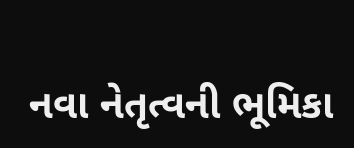નવા નેતૃત્વની ભૂમિકા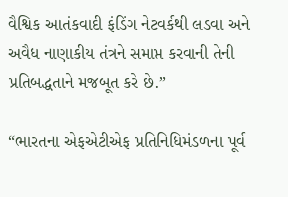વૈશ્વિક આતંકવાદી ફંડિંગ નેટવર્કથી લડવા અને અવૈધ નાણાકીય તંત્રને સમાપ્ત કરવાની તેની પ્રતિબદ્ધતાને મજબૂત કરે છે.”

“ભારતના એફએટીએફ પ્રતિનિધિમંડળના પૂર્વ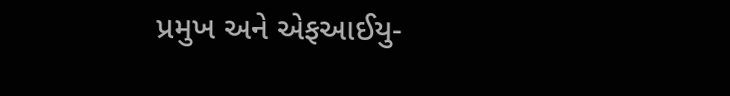પ્રમુખ અને એફઆઈયુ-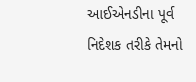આઈએનડીના પૂર્વ નિદેશક તરીકે તેમનો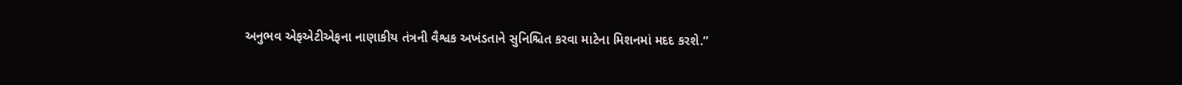અનુભવ એફએટીએફના નાણાકીય તંત્રની વૈશ્વક અખંડતાને સુનિશ્ચિત કરવા માટેના મિશનમાં મદદ કરશે.”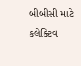બીબીસી માટે કલેક્ટિવ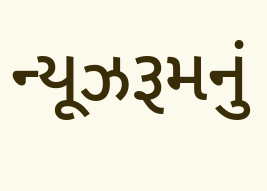ન્યૂઝરૂમનું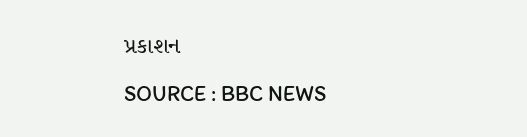પ્રકાશન

SOURCE : BBC NEWS